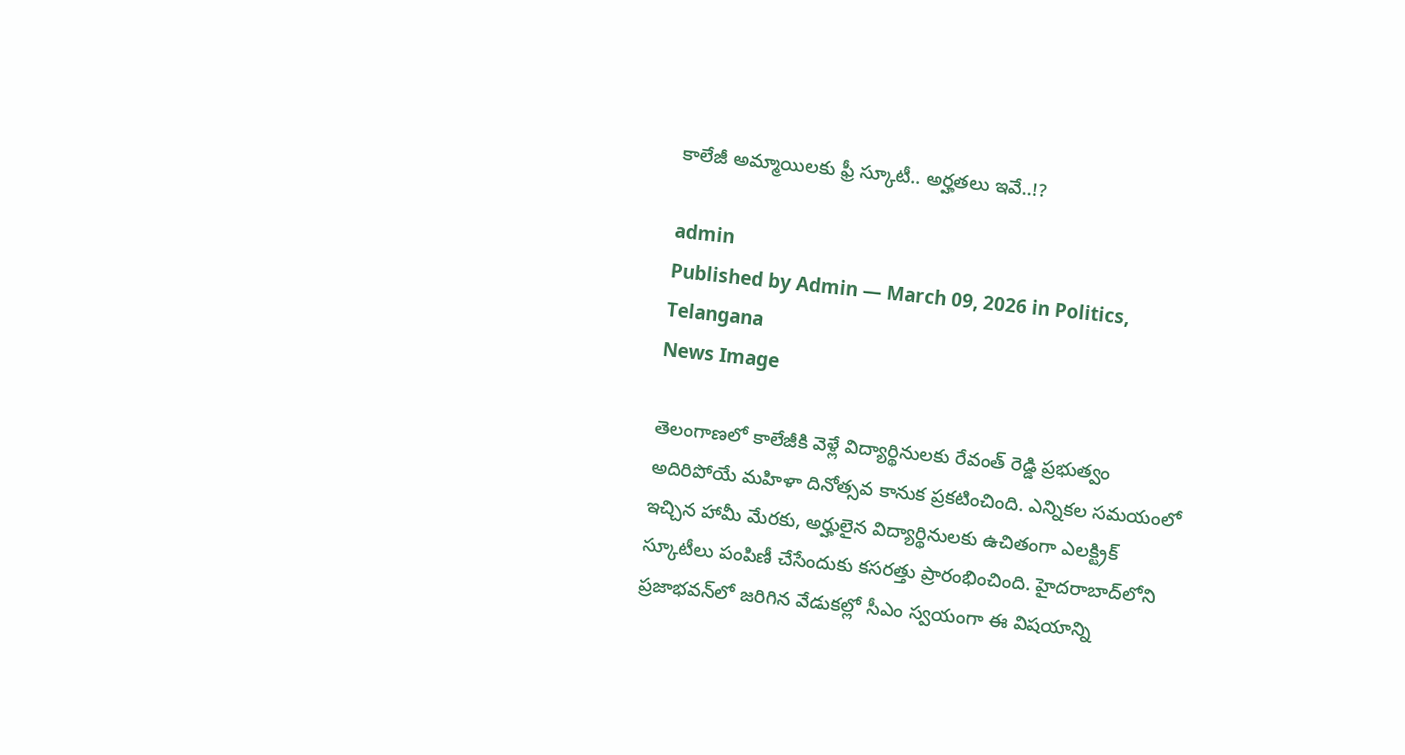కాలేజీ అమ్మాయిలకు ఫ్రీ స్కూటీ.. అర్హతలు ఇవే..!?

admin
Published by Admin — March 09, 2026 in Politics, Telangana
News Image

తెలంగాణలో కాలేజీకి వెళ్లే విద్యార్థినులకు రేవంత్ రెడ్డి ప్రభుత్వం అదిరిపోయే మహిళా దినోత్సవ కానుక ప్రకటించింది. ఎన్నికల సమయంలో ఇచ్చిన హామీ మేరకు, అర్హులైన విద్యార్థినులకు ఉచితంగా ఎలక్ట్రిక్ స్కూటీలు పంపిణీ చేసేందుకు కసరత్తు ప్రారంభించింది. హైదరాబాద్‌లోని ప్రజాభవన్‌లో జరిగిన వేడుకల్లో సీఎం స్వయంగా ఈ విషయాన్ని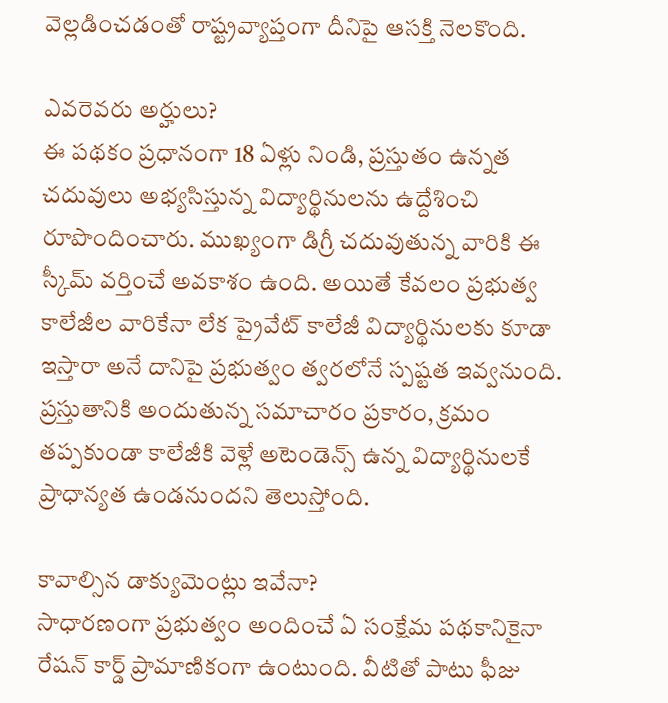వెల్లడించడంతో రాష్ట్రవ్యాప్తంగా దీనిపై ఆసక్తి నెలకొంది.

ఎవరెవరు అర్హులు?
ఈ పథకం ప్రధానంగా 18 ఏళ్లు నిండి, ప్రస్తుతం ఉన్నత చదువులు అభ్యసిస్తున్న విద్యార్థినులను ఉద్దేశించి రూపొందించారు. ముఖ్యంగా డిగ్రీ చదువుతున్న వారికి ఈ స్కీమ్ వర్తించే అవకాశం ఉంది. అయితే కేవలం ప్రభుత్వ కాలేజీల వారికేనా లేక ప్రైవేట్ కాలేజీ విద్యార్థినులకు కూడా ఇస్తారా అనే దానిపై ప్రభుత్వం త్వరలోనే స్పష్టత ఇవ్వనుంది. ప్రస్తుతానికి అందుతున్న సమాచారం ప్రకారం, క్రమం తప్పకుండా కాలేజీకి వెళ్లే అటెండెన్స్ ఉన్న విద్యార్థినులకే ప్రాధాన్యత ఉండనుంద‌ని తెలుస్తోంది.

కావాల్సిన డాక్యుమెంట్లు ఇవేనా?
సాధారణంగా ప్రభుత్వం అందించే ఏ సంక్షేమ పథకానికైనా రేషన్ కార్డ్ ప్రామాణికంగా ఉంటుంది. వీటితో పాటు ఫీజు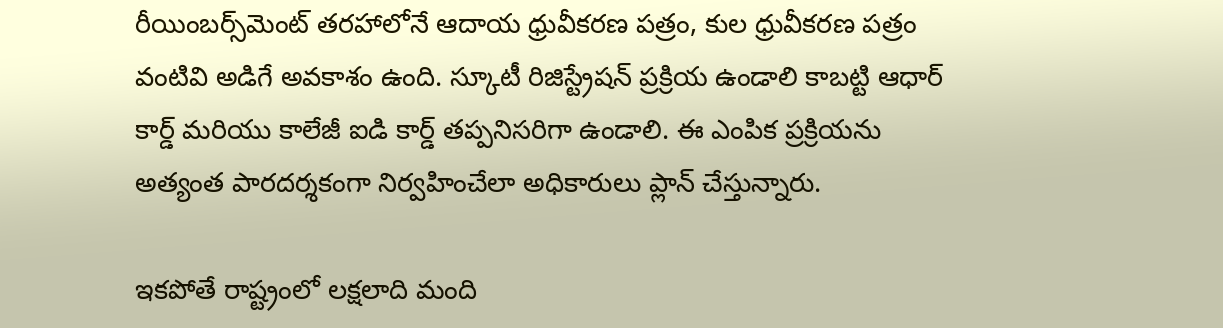రీయింబర్స్‌మెంట్ తరహాలోనే ఆదాయ ధ్రువీకరణ పత్రం, కుల ధ్రువీకరణ పత్రం వంటివి అడిగే అవకాశం ఉంది. స్కూటీ రిజిస్ట్రేషన్ ప్రక్రియ ఉండాలి కాబట్టి ఆధార్ కార్డ్ మరియు కాలేజీ ఐడి కార్డ్ తప్పనిసరిగా ఉండాలి. ఈ ఎంపిక ప్రక్రియను అత్యంత పారదర్శకంగా నిర్వహించేలా అధికారులు ప్లాన్ చేస్తున్నారు.

ఇక‌పోతే రాష్ట్రంలో లక్షలాది మంది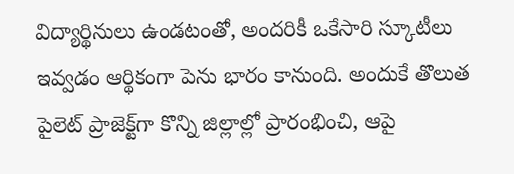విద్యార్థినులు ఉండటంతో, అందరికీ ఒకేసారి స్కూటీలు ఇవ్వడం ఆర్థికంగా పెను భారం కానుంది. అందుకే తొలుత పైలెట్ ప్రాజెక్ట్‌గా కొన్ని జిల్లాల్లో ప్రారంభించి, ఆపై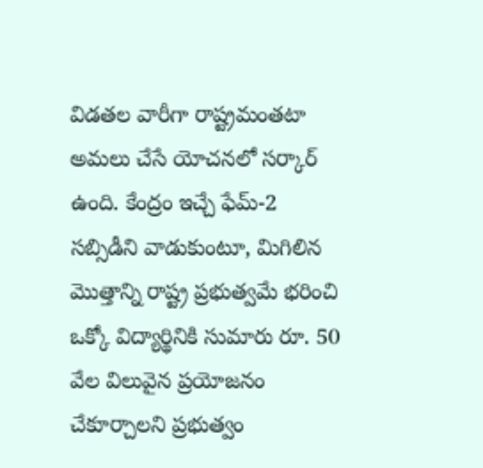విడతల వారీగా రాష్ట్రమంతటా అమలు చేసే యోచనలో సర్కార్ ఉంది. కేంద్రం ఇచ్చే ఫేమ్-2  సబ్సిడీని వాడుకుంటూ, మిగిలిన మొత్తాన్ని రాష్ట్ర ప్రభుత్వమే భరించి ఒక్కో విద్యార్థినికి సుమారు రూ. 50 వేల విలువైన ప్రయోజనం చేకూర్చాలని ప్రభుత్వం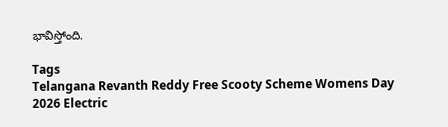భావిస్తోంది.

Tags
Telangana Revanth Reddy Free Scooty Scheme Womens Day 2026 Electric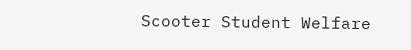Scooter Student Welfare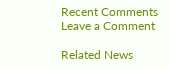Recent Comments
Leave a Comment

Related News